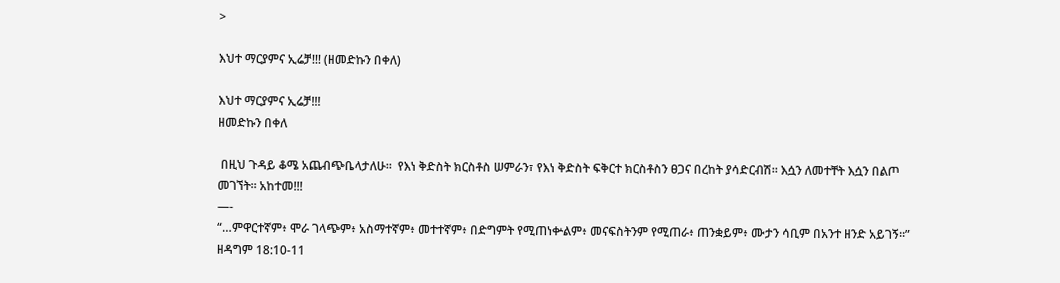>

እህተ ማርያምና ኢሬቻ!!! (ዘመድኩን በቀለ)

እህተ ማርያምና ኢሬቻ!!!
ዘመድኩን በቀለ

 በዚህ ጉዳይ ቆሜ አጨብጭቤላታለሁ።  የእነ ቅድስት ክርስቶስ ሠምራን፣ የእነ ቅድስት ፍቅርተ ክርስቶስን ፀጋና በረከት ያሳድርብሽ። እሷን ለመተቸት እሷን በልጦ መገኘት። አከተመ!!!
—-
“…ምዋርተኛም፥ ሞራ ገላጭም፥ አስማተኛም፥ መተተኛም፥ በድግምት የሚጠነቍልም፥ መናፍስትንም የሚጠራ፥ ጠንቋይም፥ ሙታን ሳቢም በአንተ ዘንድ አይገኝ።”   ዘዳግም 18:10-11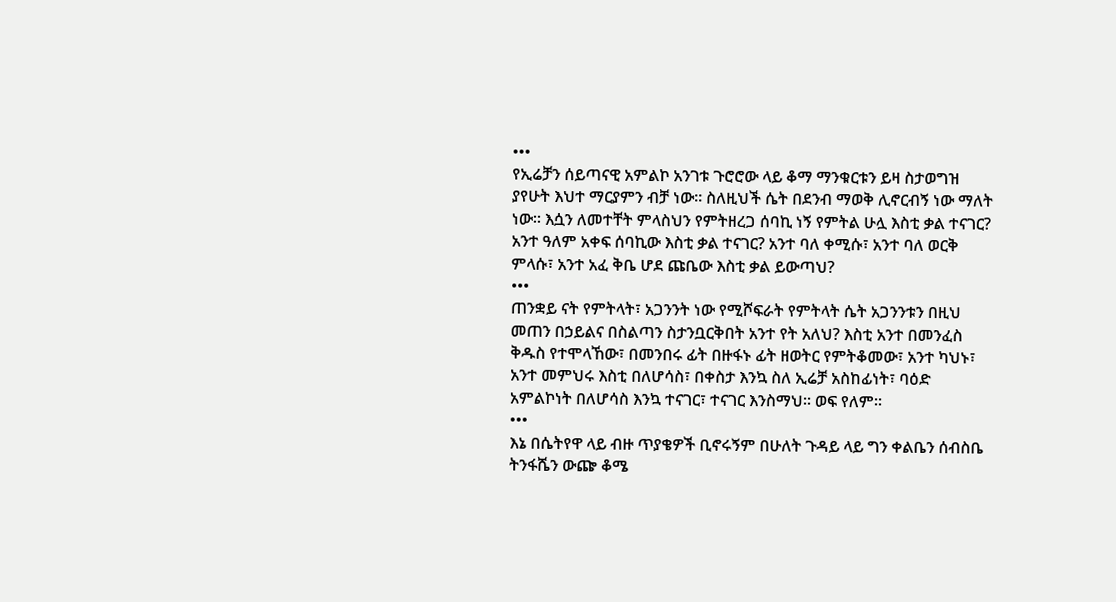•••
የኢሬቻን ሰይጣናዊ አምልኮ አንገቱ ጉሮሮው ላይ ቆማ ማንቁርቱን ይዛ ስታወግዝ ያየሁት እህተ ማርያምን ብቻ ነው። ስለዚህች ሴት በደንብ ማወቅ ሊኖርብኝ ነው ማለት ነው። እሷን ለመተቸት ምላስህን የምትዘረጋ ሰባኪ ነኝ የምትል ሁሏ እስቲ ቃል ተናገር? አንተ ዓለም አቀፍ ሰባኪው እስቲ ቃል ተናገር? አንተ ባለ ቀሚሱ፣ አንተ ባለ ወርቅ ምላሱ፣ አንተ አፈ ቅቤ ሆደ ጩቤው እስቲ ቃል ይውጣህ?
•••
ጠንቋይ ናት የምትላት፣ አጋንንት ነው የሚሾፍራት የምትላት ሴት አጋንንቱን በዚህ መጠን በኃይልና በስልጣን ስታንቧርቅበት አንተ የት አለህ? እስቲ አንተ በመንፈስ ቅዱስ የተሞላኸው፣ በመንበሩ ፊት በዙፋኑ ፊት ዘወትር የምትቆመው፣ አንተ ካህኑ፣ አንተ መምህሩ እስቲ በለሆሳስ፣ በቀስታ እንኳ ስለ ኢሬቻ አስከፊነት፣ ባዕድ አምልኮነት በለሆሳስ እንኳ ተናገር፣ ተናገር እንስማህ። ወፍ የለም።
•••
እኔ በሴትየዋ ላይ ብዙ ጥያቄዎች ቢኖሩኝም በሁለት ጉዳይ ላይ ግን ቀልቤን ሰብስቤ ትንፋሼን ውጬ ቆሜ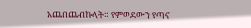አጨበጨብኩላት። የምወደውን የጣና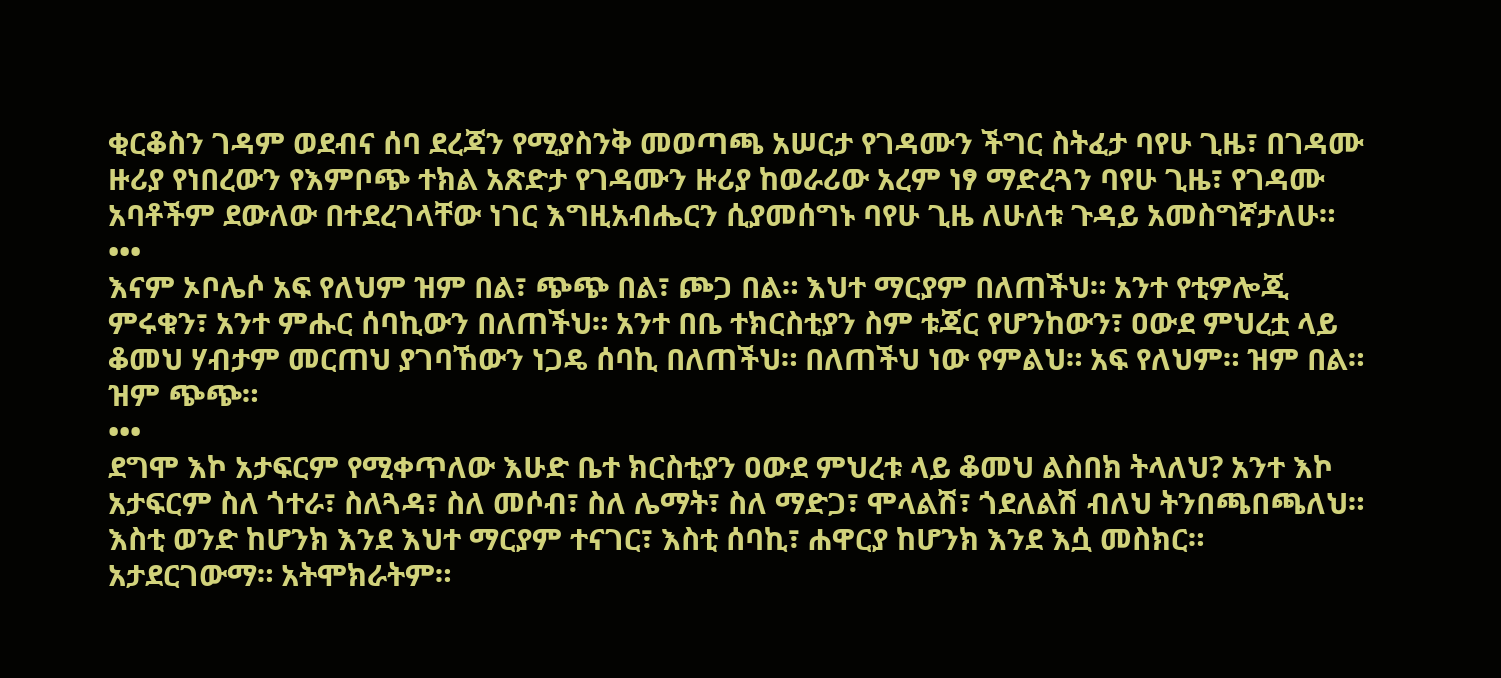ቂርቆስን ገዳም ወደብና ሰባ ደረጃን የሚያስንቅ መወጣጫ አሠርታ የገዳሙን ችግር ስትፈታ ባየሁ ጊዜ፣ በገዳሙ ዙሪያ የነበረውን የእምቦጭ ተክል አጽድታ የገዳሙን ዙሪያ ከወራሪው አረም ነፃ ማድረጓን ባየሁ ጊዜ፣ የገዳሙ አባቶችም ደውለው በተደረገላቸው ነገር እግዚአብሔርን ሲያመሰግኑ ባየሁ ጊዜ ለሁለቱ ጉዳይ አመስግኛታለሁ።
•••
እናም ኦቦሌሶ አፍ የለህም ዝም በል፣ ጭጭ በል፣ ጮጋ በል። እህተ ማርያም በለጠችህ። አንተ የቲዎሎጂ ምሩቁን፣ አንተ ምሑር ሰባኪውን በለጠችህ። አንተ በቤ ተክርስቲያን ስም ቱጃር የሆንከውን፣ ዐውደ ምህረቷ ላይ ቆመህ ሃብታም መርጠህ ያገባኸውን ነጋዴ ሰባኪ በለጠችህ። በለጠችህ ነው የምልህ። አፍ የለህም። ዝም በል። ዝም ጭጭ።
•••
ደግሞ እኮ አታፍርም የሚቀጥለው እሁድ ቤተ ክርስቲያን ዐውደ ምህረቱ ላይ ቆመህ ልስበክ ትላለህ? አንተ እኮ አታፍርም ስለ ጎተራ፣ ስለጓዳ፣ ስለ መሶብ፣ ስለ ሌማት፣ ስለ ማድጋ፣ ሞላልሽ፣ ጎደለልሽ ብለህ ትንበጫበጫለህ። እስቲ ወንድ ከሆንክ እንደ እህተ ማርያም ተናገር፣ እስቲ ሰባኪ፣ ሐዋርያ ከሆንክ እንደ እሷ መስክር። አታደርገውማ። አትሞክራትም።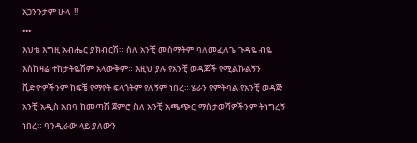አጋንንታም ሁላ  !!
•••
እህቴ እግዚ አብሔር ያክብርሽ። ስለ አንቺ መስማትም ባለመፈለጌ ጉዳዬ ብዬ እስከዛሬ ተከታትዬሽም አላውቅም። እዚህ ያሉ የአንቺ ወዳጆች የሚልኩልኝን ቪድዮዎችንም ከፍቼ የማየት ፍላጎትም የለኝም ነበረ። ሄራን የምትባል የአንቺ ወዳጅ አንቺ አዲስ አበባ ከመጣሽ ጀምሮ ስለ አንቺ አጫጭር ማስታወሻዎችንም ትነግረኝ ነበረ። ባንዲራው ላይ ያለውን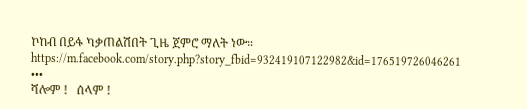ኮከብ በይፋ ካቃጠልሽበት ጊዜ ጀምሮ ማለት ነው።  https://m.facebook.com/story.php?story_fbid=932419107122982&id=176519726046261
•••
ሻሎም !   ሰላም !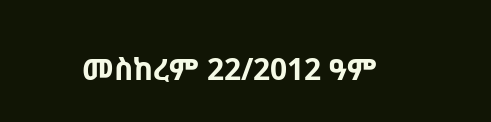መስከረም 22/2012 ዓም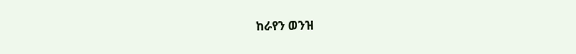ከራየን ወንዝ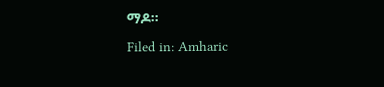ማዶ።
Filed in: Amharic